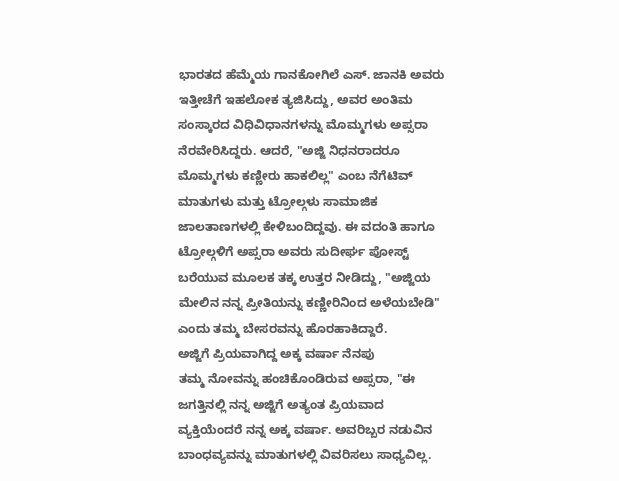ಭಾರತದ ಹೆಮ್ಮೆಯ ಗಾನಕೋಗಿಲೆ ಎಸ್. ಜಾನಕಿ ಅವರು ಇತ್ತೀಚೆಗೆ ಇಹಲೋಕ ತ್ಯಜಿಸಿದ್ದು, ಅವರ ಅಂತಿಮ ಸಂಸ್ಕಾರದ ವಿಧಿವಿಧಾನಗಳನ್ನು ಮೊಮ್ಮಗಳು ಅಪ್ಸರಾ ನೆರವೇರಿಸಿದ್ದರು. ಆದರೆ, "ಅಜ್ಜಿ ನಿಧನರಾದರೂ ಮೊಮ್ಮಗಳು ಕಣ್ಣೀರು ಹಾಕಲಿಲ್ಲ" ಎಂಬ ನೆಗೆಟಿವ್ ಮಾತುಗಳು ಮತ್ತು ಟ್ರೋಲ್ಗಳು ಸಾಮಾಜಿಕ ಜಾಲತಾಣಗಳಲ್ಲಿ ಕೇಳಿಬಂದಿದ್ದವು. ಈ ವದಂತಿ ಹಾಗೂ ಟ್ರೋಲ್ಗಳಿಗೆ ಅಪ್ಸರಾ ಅವರು ಸುದೀರ್ಘ ಪೋಸ್ಟ್ ಬರೆಯುವ ಮೂಲಕ ತಕ್ಕ ಉತ್ತರ ನೀಡಿದ್ದು, "ಅಜ್ಜಿಯ ಮೇಲಿನ ನನ್ನ ಪ್ರೀತಿಯನ್ನು ಕಣ್ಣೀರಿನಿಂದ ಅಳೆಯಬೇಡಿ" ಎಂದು ತಮ್ಮ ಬೇಸರವನ್ನು ಹೊರಹಾಕಿದ್ದಾರೆ.
ಅಜ್ಜಿಗೆ ಪ್ರಿಯವಾಗಿದ್ದ ಅಕ್ಕ ವರ್ಷಾ ನೆನಪು
ತಮ್ಮ ನೋವನ್ನು ಹಂಚಿಕೊಂಡಿರುವ ಅಪ್ಸರಾ, "ಈ ಜಗತ್ತಿನಲ್ಲಿ ನನ್ನ ಅಜ್ಜಿಗೆ ಅತ್ಯಂತ ಪ್ರಿಯವಾದ ವ್ಯಕ್ತಿಯೆಂದರೆ ನನ್ನ ಅಕ್ಕ ವರ್ಷಾ. ಅವರಿಬ್ಬರ ನಡುವಿನ ಬಾಂಧವ್ಯವನ್ನು ಮಾತುಗಳಲ್ಲಿ ವಿವರಿಸಲು ಸಾಧ್ಯವಿಲ್ಲ.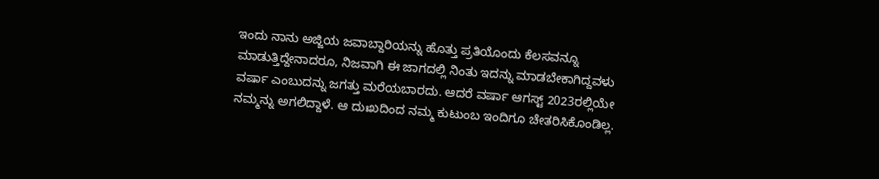ಇಂದು ನಾನು ಅಜ್ಜಿಯ ಜವಾಬ್ದಾರಿಯನ್ನು ಹೊತ್ತು ಪ್ರತಿಯೊಂದು ಕೆಲಸವನ್ನೂ ಮಾಡುತ್ತಿದ್ದೇನಾದರೂ, ನಿಜವಾಗಿ ಈ ಜಾಗದಲ್ಲಿ ನಿಂತು ಇದನ್ನು ಮಾಡಬೇಕಾಗಿದ್ದವಳು ವರ್ಷಾ ಎಂಬುದನ್ನು ಜಗತ್ತು ಮರೆಯಬಾರದು. ಆದರೆ ವರ್ಷಾ ಆಗಸ್ಟ್ 2023ರಲ್ಲಿಯೇ ನಮ್ಮನ್ನು ಅಗಲಿದ್ದಾಳೆ. ಆ ದುಃಖದಿಂದ ನಮ್ಮ ಕುಟುಂಬ ಇಂದಿಗೂ ಚೇತರಿಸಿಕೊಂಡಿಲ್ಲ.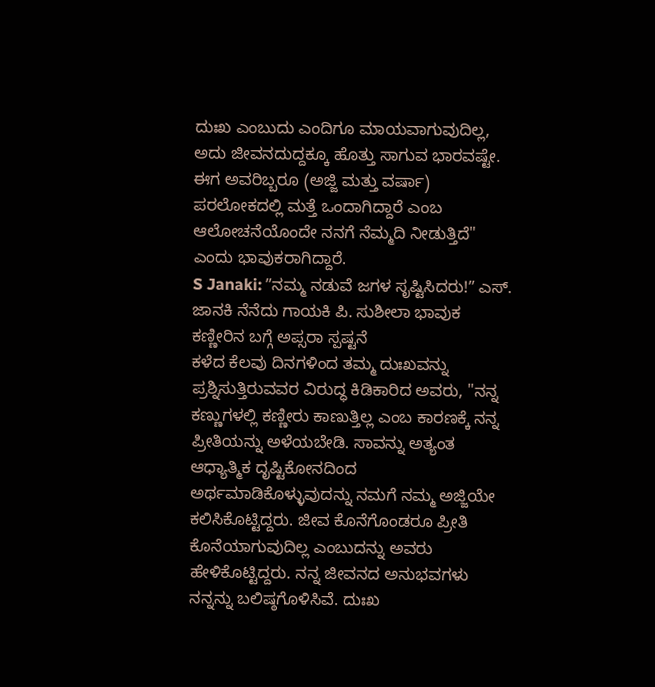ದುಃಖ ಎಂಬುದು ಎಂದಿಗೂ ಮಾಯವಾಗುವುದಿಲ್ಲ, ಅದು ಜೀವನದುದ್ದಕ್ಕೂ ಹೊತ್ತು ಸಾಗುವ ಭಾರವಷ್ಟೇ. ಈಗ ಅವರಿಬ್ಬರೂ (ಅಜ್ಜಿ ಮತ್ತು ವರ್ಷಾ) ಪರಲೋಕದಲ್ಲಿ ಮತ್ತೆ ಒಂದಾಗಿದ್ದಾರೆ ಎಂಬ ಆಲೋಚನೆಯೊಂದೇ ನನಗೆ ನೆಮ್ಮದಿ ನೀಡುತ್ತಿದೆ" ಎಂದು ಭಾವುಕರಾಗಿದ್ದಾರೆ.
S Janaki: ʼʼನಮ್ಮ ನಡುವೆ ಜಗಳ ಸೃಷ್ಟಿಸಿದರು!ʼʼ ಎಸ್. ಜಾನಕಿ ನೆನೆದು ಗಾಯಕಿ ಪಿ. ಸುಶೀಲಾ ಭಾವುಕ
ಕಣ್ಣೀರಿನ ಬಗ್ಗೆ ಅಪ್ಸರಾ ಸ್ಪಷ್ಟನೆ
ಕಳೆದ ಕೆಲವು ದಿನಗಳಿಂದ ತಮ್ಮ ದುಃಖವನ್ನು ಪ್ರಶ್ನಿಸುತ್ತಿರುವವರ ವಿರುದ್ಧ ಕಿಡಿಕಾರಿದ ಅವರು, "ನನ್ನ ಕಣ್ಣುಗಳಲ್ಲಿ ಕಣ್ಣೀರು ಕಾಣುತ್ತಿಲ್ಲ ಎಂಬ ಕಾರಣಕ್ಕೆ ನನ್ನ ಪ್ರೀತಿಯನ್ನು ಅಳೆಯಬೇಡಿ. ಸಾವನ್ನು ಅತ್ಯಂತ ಆಧ್ಯಾತ್ಮಿಕ ದೃಷ್ಟಿಕೋನದಿಂದ ಅರ್ಥಮಾಡಿಕೊಳ್ಳುವುದನ್ನು ನಮಗೆ ನಮ್ಮ ಅಜ್ಜಿಯೇ ಕಲಿಸಿಕೊಟ್ಟಿದ್ದರು. ಜೀವ ಕೊನೆಗೊಂಡರೂ ಪ್ರೀತಿ ಕೊನೆಯಾಗುವುದಿಲ್ಲ ಎಂಬುದನ್ನು ಅವರು ಹೇಳಿಕೊಟ್ಟಿದ್ದರು. ನನ್ನ ಜೀವನದ ಅನುಭವಗಳು ನನ್ನನ್ನು ಬಲಿಷ್ಠಗೊಳಿಸಿವೆ. ದುಃಖ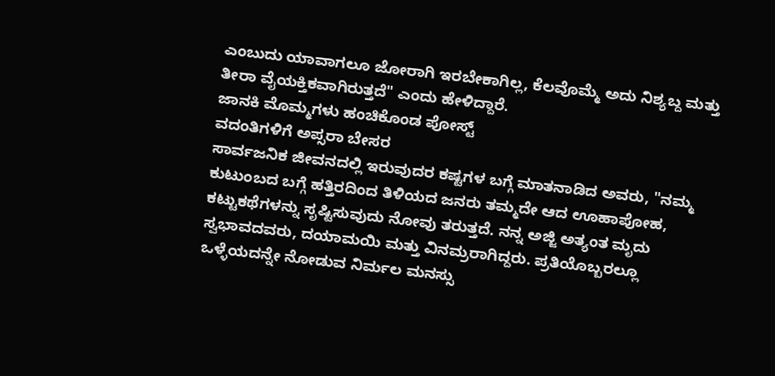ಎಂಬುದು ಯಾವಾಗಲೂ ಜೋರಾಗಿ ಇರಬೇಕಾಗಿಲ್ಲ, ಕೆಲವೊಮ್ಮೆ ಅದು ನಿಶ್ಯಬ್ದ ಮತ್ತು ತೀರಾ ವೈಯಕ್ತಿಕವಾಗಿರುತ್ತದೆ" ಎಂದು ಹೇಳಿದ್ದಾರೆ.
ಜಾನಕಿ ಮೊಮ್ಮಗಳು ಹಂಚಿಕೊಂಡ ಪೋಸ್ಟ್
ವದಂತಿಗಳಿಗೆ ಅಪ್ಸರಾ ಬೇಸರ
ಸಾರ್ವಜನಿಕ ಜೀವನದಲ್ಲಿ ಇರುವುದರ ಕಷ್ಟಗಳ ಬಗ್ಗೆ ಮಾತನಾಡಿದ ಅವರು, "ನಮ್ಮ ಕುಟುಂಬದ ಬಗ್ಗೆ ಹತ್ತಿರದಿಂದ ತಿಳಿಯದ ಜನರು ತಮ್ಮದೇ ಆದ ಊಹಾಪೋಹ, ಕಟ್ಟುಕಥೆಗಳನ್ನು ಸೃಷ್ಟಿಸುವುದು ನೋವು ತರುತ್ತದೆ. ನನ್ನ ಅಜ್ಜಿ ಅತ್ಯಂತ ಮೃದು ಸ್ವಭಾವದವರು, ದಯಾಮಯಿ ಮತ್ತು ವಿನಮ್ರರಾಗಿದ್ದರು. ಪ್ರತಿಯೊಬ್ಬರಲ್ಲೂ ಒಳ್ಳೆಯದನ್ನೇ ನೋಡುವ ನಿರ್ಮಲ ಮನಸ್ಸು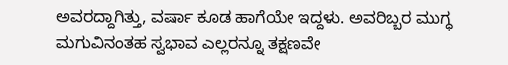ಅವರದ್ದಾಗಿತ್ತು, ವರ್ಷಾ ಕೂಡ ಹಾಗೆಯೇ ಇದ್ದಳು. ಅವರಿಬ್ಬರ ಮುಗ್ಧ ಮಗುವಿನಂತಹ ಸ್ವಭಾವ ಎಲ್ಲರನ್ನೂ ತಕ್ಷಣವೇ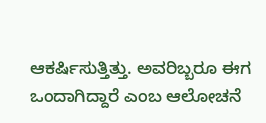ಆಕರ್ಷಿಸುತ್ತಿತ್ತು. ಅವರಿಬ್ಬರೂ ಈಗ ಒಂದಾಗಿದ್ದಾರೆ ಎಂಬ ಆಲೋಚನೆ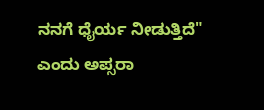ನನಗೆ ಧೈರ್ಯ ನೀಡುತ್ತಿದೆ" ಎಂದು ಅಪ್ಸರಾ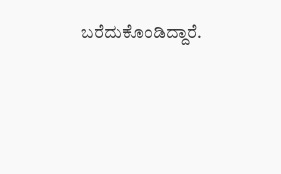ಬರೆದುಕೊಂಡಿದ್ದಾರೆ.